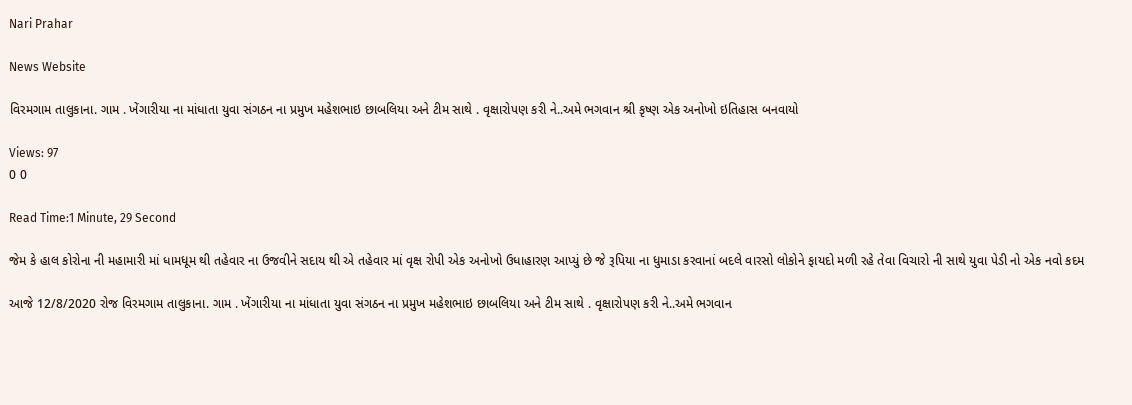Nari Prahar

News Website

વિરમગામ તાલુકાના. ગામ . ખેંગારીયા ના માંધાતા યુવા સંગઠન ના પ્રમુખ મહેશભાઇ છાબલિયા અને ટીમ સાથે . વૃક્ષારોપણ કરી ને..અમે ભગવાન શ્રી કૃષ્ણ એક અનોખો ઇતિહાસ બનવાયો

Views: 97
0 0

Read Time:1 Minute, 29 Second

જેમ કે હાલ કોરોના ની મહામારી માં ધામધૂમ થી તહેવાર ના ઉજવીને સદાય થી એ તહેવાર માં વૃક્ષ રોપી એક અનોખો ઉધાહારણ આપ્યું છે જે રૂપિયા ના ધુમાડા કરવાનાં બદલે વારસો લોકોને ફાયદો મળી રહે તેવા વિચારો ની સાથે યુવા પેડી નો એક નવો કદમ

આજે 12/8/2020 રોજ વિરમગામ તાલુકાના. ગામ . ખેંગારીયા ના માંધાતા યુવા સંગઠન ના પ્રમુખ મહેશભાઇ છાબલિયા અને ટીમ સાથે . વૃક્ષારોપણ કરી ને..અમે ભગવાન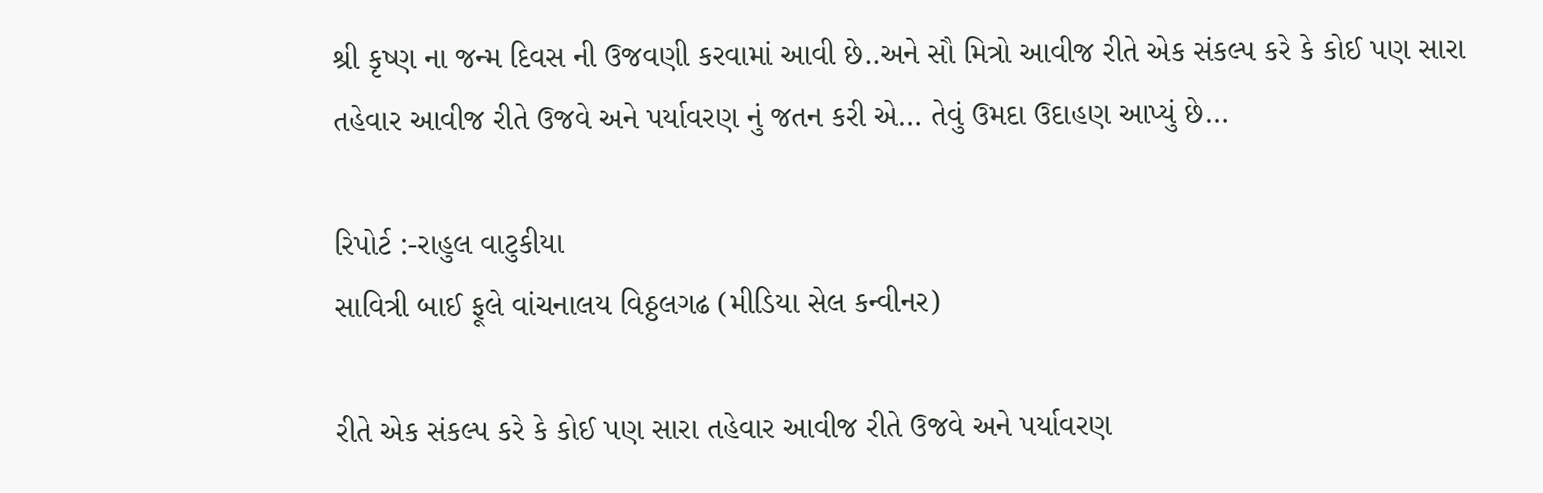શ્રી કૃષ્ણ ના જન્મ દિવસ ની ઉજવણી કરવામાં આવી છે..અને સૌ મિત્રો આવીજ રીતે એક સંકલ્પ કરે કે કોઈ પણ સારા તહેવાર આવીજ રીતે ઉજવે અને પર્યાવરણ નું જતન કરી એ… તેવું ઉમદા ઉદાહણ આપ્યું છે…

રિપોર્ટ :-રાહુલ વાટુકીયા
સાવિત્રી બાઈ ફૂલે વાંચનાલય વિઠ્ઠલગઢ (મીડિયા સેલ કન્વીનર)

રીતે એક સંકલ્પ કરે કે કોઈ પણ સારા તહેવાર આવીજ રીતે ઉજવે અને પર્યાવરણ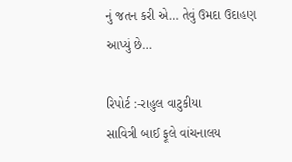નું જતન કરી એ… તેવું ઉમદા ઉદાહણ આપ્યું છે…

રિપોર્ટ :-રાહુલ વાટુકીયા
સાવિત્રી બાઈ ફૂલે વાંચનાલય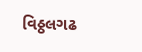વિઠ્ઠલગઢ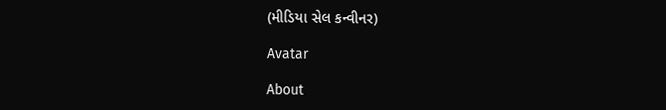(મીડિયા સેલ કન્વીનર)

Avatar

About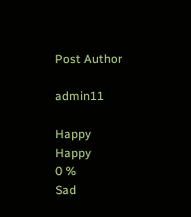Post Author

admin11

Happy
Happy
0 %
Sad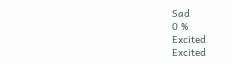Sad
0 %
Excited
Excited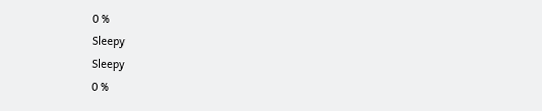0 %
Sleepy
Sleepy
0 %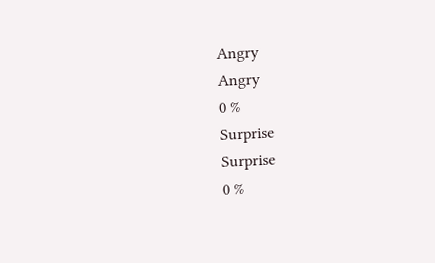Angry
Angry
0 %
Surprise
Surprise
0 %